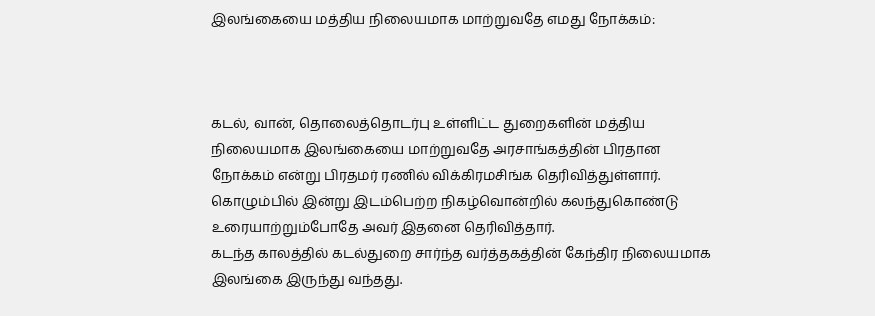இலங்கையை மத்திய நிலையமாக மாற்றுவதே எமது நோக்கம்:



கடல், வான், தொலைத்தொடர்பு உள்ளிட்ட துறைகளின் மத்திய நிலையமாக இலங்கையை மாற்றுவதே அரசாங்கத்தின் பிரதான நோக்கம் என்று பிரதமர் ரணில் விக்கிரமசிங்க தெரிவித்துள்ளார்.
கொழும்பில் இன்று இடம்பெற்ற நிகழ்வொன்றில் கலந்துகொண்டு உரையாற்றும்போதே அவர் இதனை தெரிவித்தார்.
கடந்த காலத்தில் கடல்துறை சார்ந்த வர்த்தகத்தின் கேந்திர நிலையமாக இலங்கை இருந்து வந்தது.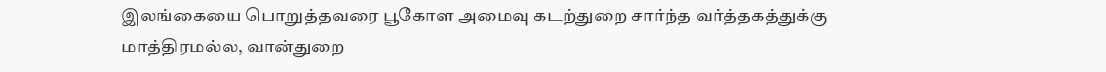இலங்கையை பொறுத்தவரை பூகோள அமைவு கடற்துறை சார்ந்த வர்த்தகத்துக்கு மாத்திரமல்ல, வான்துறை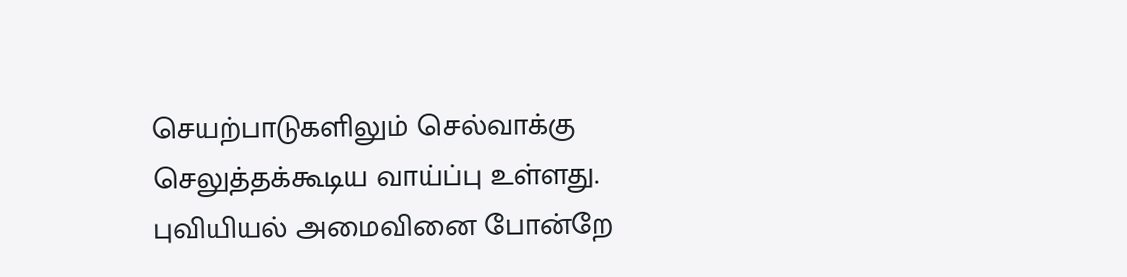செயற்பாடுகளிலும் செல்வாக்கு செலுத்தக்கூடிய வாய்ப்பு உள்ளது.
புவியியல் அமைவினை போன்றே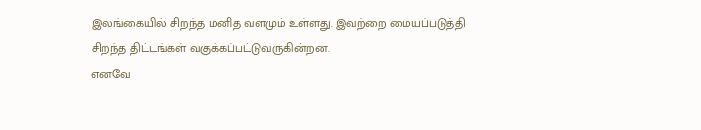இலங்கையில் சிறந்த மனித வளமும் உள்ளது. இவற்றை மையப்படுத்தி சிறந்த திட்டங்கள் வகுக்கப்பட்டுவருகின்றன.
எனவே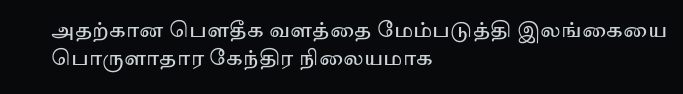அதற்கான பௌதீக வளத்தை மேம்படுத்தி இலங்கையை பொருளாதார கேந்திர நிலையமாக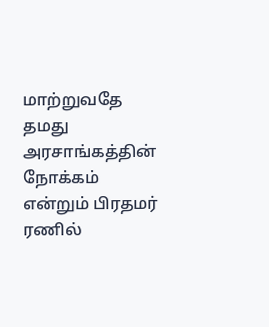மாற்றுவதே தமது அரசாங்கத்தின் நோக்கம் என்றும் பிரதமர் ரணில்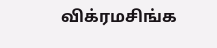விக்ரமசிங்க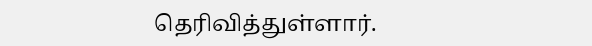தெரிவித்துள்ளார்.